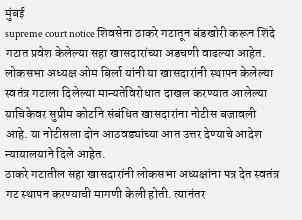मुंबई
supreme court notice शिवसेना ठाकरे गटातून बंडखोरी करून शिंदे गटात प्रवेश केलेल्या सहा खासदारांच्या अडचणी वाढल्या आहेत. लोकसभा अध्यक्ष ओम बिर्ला यांनी या खासदारांनी स्थापन केलेल्या स्वतंत्र गटाला दिलेल्या मान्यतेविरोधात दाखल करण्यात आलेल्या याचिकेवर सुप्रीम कोर्टाने संबंधित खासदारांना नोटीस बजावली आहे. या नोटीसला दोन आठवड्यांच्या आत उत्तर देण्याचे आदेश न्यायालयाने दिले आहेत.
ठाकरे गटातील सहा खासदारांनी लोकसभा अध्यक्षांना पत्र देत स्वतंत्र गट स्थापन करण्याची मागणी केली होती. त्यानंतर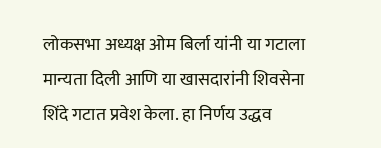लोकसभा अध्यक्ष ओम बिर्ला यांनी या गटाला मान्यता दिली आणि या खासदारांनी शिवसेना शिंदे गटात प्रवेश केला. हा निर्णय उद्धव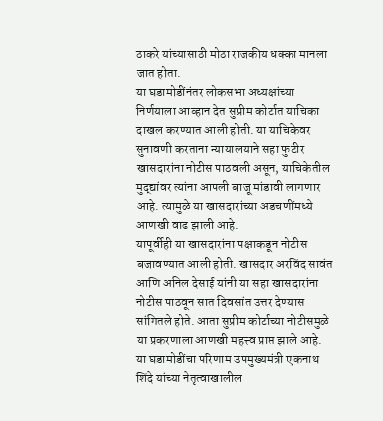ठाकरे यांच्यासाठी मोठा राजकीय धक्का मानला जात होता.
या घडामोडींनंतर लोकसभा अध्यक्षांच्या निर्णयाला आव्हान देत सुप्रीम कोर्टात याचिका दाखल करण्यात आली होती. या याचिकेवर सुनावणी करताना न्यायालयाने सहा फुटीर खासदारांना नोटीस पाठवली असून, याचिकेतील मुद्द्यांवर त्यांना आपली बाजू मांडावी लागणार आहे. त्यामुळे या खासदारांच्या अडचणींमध्ये आणखी वाढ झाली आहे.
यापूर्वीही या खासदारांना पक्षाकडून नोटीस बजावण्यात आली होती. खासदार अरविंद सावंत आणि अनिल देसाई यांनी या सहा खासदारांना नोटीस पाठवून सात दिवसांत उत्तर देण्यास सांगितले होते. आता सुप्रीम कोर्टाच्या नोटीसमुळे या प्रकरणाला आणखी महत्त्व प्राप्त झाले आहे.
या घडामोडींचा परिणाम उपमुख्यमंत्री एकनाथ शिंदे यांच्या नेतृत्वाखालील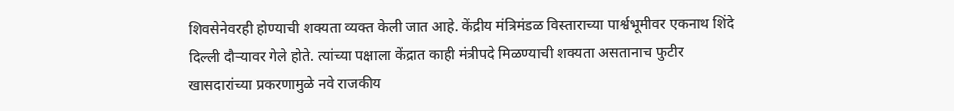शिवसेनेवरही होण्याची शक्यता व्यक्त केली जात आहे. केंद्रीय मंत्रिमंडळ विस्ताराच्या पार्श्वभूमीवर एकनाथ शिंदे दिल्ली दौऱ्यावर गेले होते. त्यांच्या पक्षाला केंद्रात काही मंत्रीपदे मिळण्याची शक्यता असतानाच फुटीर खासदारांच्या प्रकरणामुळे नवे राजकीय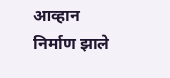आव्हान निर्माण झाले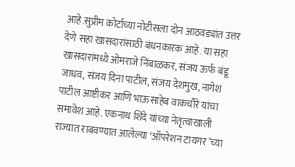आहे.सुप्रीम कोर्टाच्या नोटीसला दोन आठवड्यांत उत्तर देणे सहा खासदारांसाठी बंधनकारक आहे. या सहा खासदारांमध्ये ओमराजे निंबाळकर, संजय ऊर्फ बंडू जाधव, संजय दिना पाटील, संजय देशमुख, नागेश पाटील आष्टीकर आणि भाऊसाहेब वाकचौरे यांचा समावेश आहे. एकनाथ शिंदे यांच्या नेतृत्वाखाली राज्यात राबवण्यात आलेल्या ‘ऑपरेशन टायगर’च्या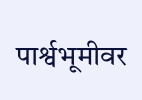पार्श्वभूमीवर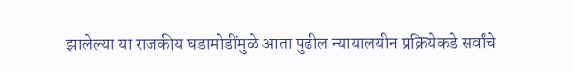झालेल्या या राजकीय घडामोडींमुळे आता पुढील न्यायालयीन प्रक्रियेकडे सर्वांचे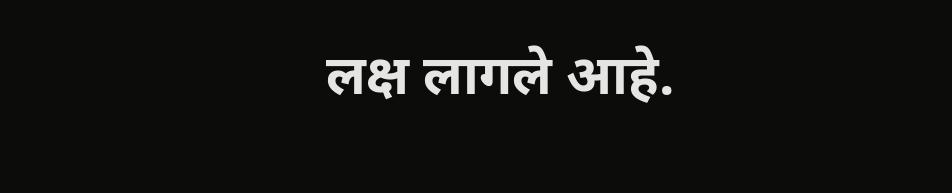लक्ष लागले आहे.